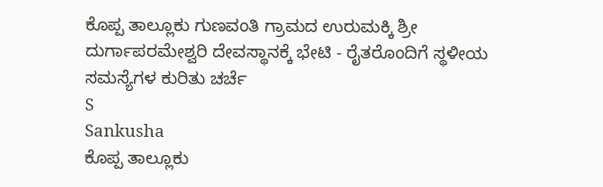ಕೊಪ್ಪ ತಾಲ್ಲೂಕು ಗುಣವಂತಿ ಗ್ರಾಮದ ಉರುಮಕ್ಕಿ ಶ್ರೀ ದುರ್ಗಾಪರಮೇಶ್ವರಿ ದೇವಸ್ಥಾನಕ್ಕೆ ಭೇಟಿ - ರೈತರೊಂದಿಗೆ ಸ್ಥಳೀಯ ಸಮಸ್ಯೆಗಳ ಕುರಿತು ಚರ್ಚೆ
S
Sankusha
ಕೊಪ್ಪ ತಾಲ್ಲೂಕು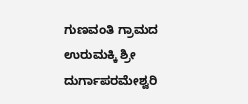ಗುಣವಂತಿ ಗ್ರಾಮದ ಉರುಮಕ್ಕಿ ಶ್ರೀ ದುರ್ಗಾಪರಮೇಶ್ವರಿ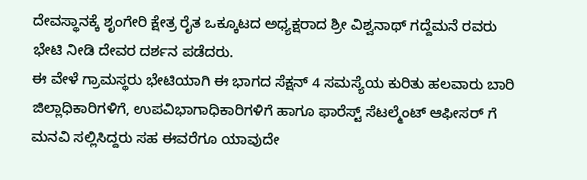ದೇವಸ್ಥಾನಕ್ಕೆ ಶೃಂಗೇರಿ ಕ್ಷೇತ್ರ ರೈತ ಒಕ್ಕೂಟದ ಅಧ್ಯಕ್ಷರಾದ ಶ್ರೀ ವಿಶ್ವನಾಥ್ ಗದ್ದೆಮನೆ ರವರು ಭೇಟಿ ನೀಡಿ ದೇವರ ದರ್ಶನ ಪಡೆದರು.
ಈ ವೇಳೆ ಗ್ರಾಮಸ್ಥರು ಭೇಟಿಯಾಗಿ ಈ ಭಾಗದ ಸೆಕ್ಷನ್ 4 ಸಮಸ್ಯೆಯ ಕುರಿತು ಹಲವಾರು ಬಾರಿ ಜಿಲ್ಲಾಧಿಕಾರಿಗಳಿಗೆ, ಉಪವಿಭಾಗಾಧಿಕಾರಿಗಳಿಗೆ ಹಾಗೂ ಫಾರೆಸ್ಟ್ ಸೆಟಲ್ಮೆಂಟ್ ಆಫೀಸರ್ ಗೆ ಮನವಿ ಸಲ್ಲಿಸಿದ್ದರು ಸಹ ಈವರೆಗೂ ಯಾವುದೇ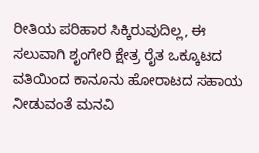ರೀತಿಯ ಪರಿಹಾರ ಸಿಕ್ಕಿರುವುದಿಲ್ಲ, ಈ ಸಲುವಾಗಿ ಶೃಂಗೇರಿ ಕ್ಷೇತ್ರ ರೈತ ಒಕ್ಕೂಟದ ವತಿಯಿಂದ ಕಾನೂನು ಹೋರಾಟದ ಸಹಾಯ ನೀಡುವಂತೆ ಮನವಿ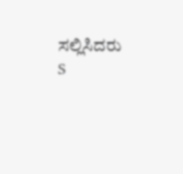ಸಲ್ಲಿಸಿದರು
S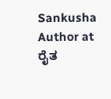Sankusha
Author at ರೈತ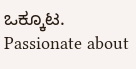ಒಕ್ಕೂಟ. Passionate about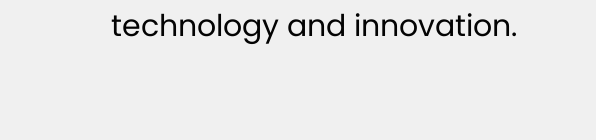technology and innovation.